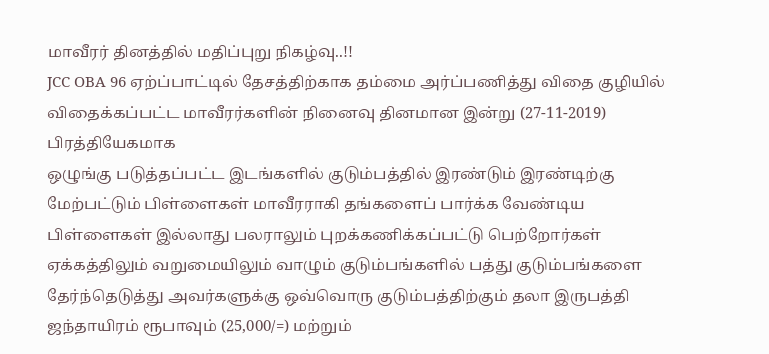மாவீரர் தினத்தில் மதிப்புறு நிகழ்வு..!!
JCC OBA 96 ஏற்ப்பாட்டில் தேசத்திற்காக தம்மை அர்ப்பணித்து விதை குழியில் விதைக்கப்பட்ட மாவீரர்களின் நினைவு தினமான இன்று (27-11-2019) பிரத்தியேகமாக
ஒழுங்கு படுத்தப்பட்ட இடங்களில் குடும்பத்தில் இரண்டும் இரண்டிற்கு மேற்பட்டும் பிள்ளைகள் மாவீரராகி தங்களைப் பார்க்க வேண்டிய பிள்ளைகள் இல்லாது பலராலும் புறக்கணிக்கப்பட்டு பெற்றோர்கள் ஏக்கத்திலும் வறுமையிலும் வாழும் குடும்பங்களில் பத்து குடும்பங்களை தேர்ந்தெடுத்து அவர்களுக்கு ஒவ்வொரு குடும்பத்திற்கும் தலா இருபத்தி ஜந்தாயிரம் ரூபாவும் (25,000/=) மற்றும்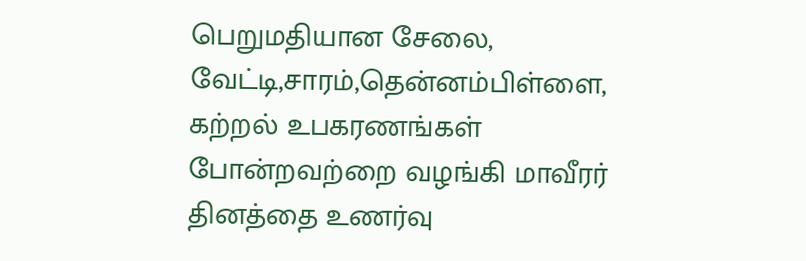பெறுமதியான சேலை, வேட்டி,சாரம்,தென்னம்பிள்ளை, கற்றல் உபகரணங்கள் போன்றவற்றை வழங்கி மாவீரர் தினத்தை உணர்வு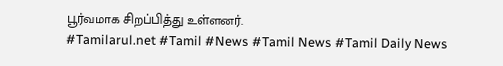பூர்வமாக சிறப்பித்து உள்ளனர்.
#Tamilarul.net #Tamil #News #Tamil News #Tamil Daily News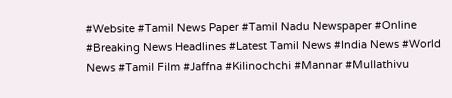#Website #Tamil News Paper #Tamil Nadu Newspaper #Online #Breaking News Headlines #Latest Tamil News #India News #World News #Tamil Film #Jaffna #Kilinochchi #Mannar #Mullathivu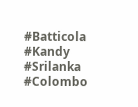#Batticola #Kandy #Srilanka #Colombo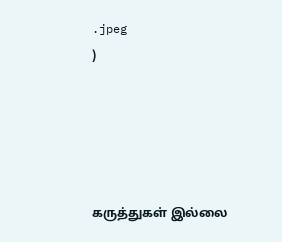.jpeg
)





கருத்துகள் இல்லை